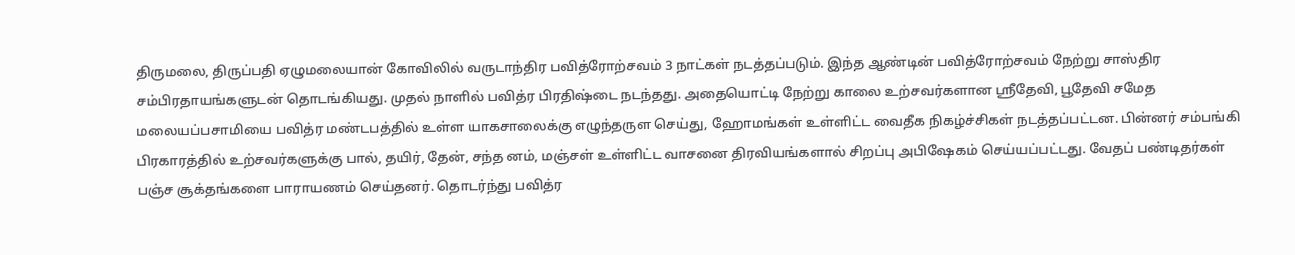திருமலை, திருப்பதி ஏழுமலையான் கோவிலில் வருடாந்திர பவித்ரோற்சவம் 3 நாட்கள் நடத்தப்படும். இந்த ஆண்டின் பவித்ரோற்சவம் நேற்று சாஸ்திர சம்பிரதாயங்களுடன் தொடங்கியது. முதல் நாளில் பவித்ர பிரதிஷ்டை நடந்தது. அதையொட்டி நேற்று காலை உற்சவர்களான ஸ்ரீதேவி, பூதேவி சமேத மலையப்பசாமியை பவித்ர மண்டபத்தில் உள்ள யாகசாலைக்கு எழுந்தருள செய்து, ஹோமங்கள் உள்ளிட்ட வைதீக நிகழ்ச்சிகள் நடத்தப்பட்டன. பின்னர் சம்பங்கி பிரகாரத்தில் உற்சவர்களுக்கு பால், தயிர், தேன், சந்த னம், மஞ்சள் உள்ளிட்ட வாசனை திரவியங்களால் சிறப்பு அபிஷேகம் செய்யப்பட்டது. வேதப் பண்டிதர்கள் பஞ்ச சூக்தங்களை பாராயணம் செய்தனர். தொடர்ந்து பவித்ர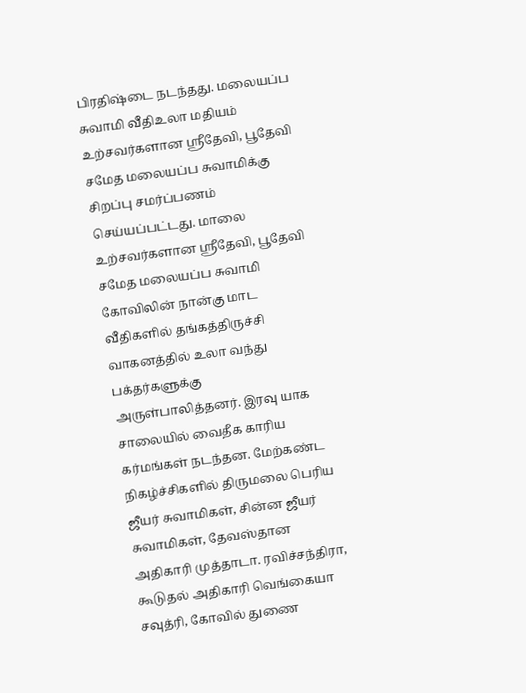பிரதிஷ்டை நடந்தது. மலையப்ப சுவாமி வீதிஉலா மதியம் உற்சவர்களான ஸ்ரீதேவி, பூதேவி சமேத மலையப்ப சுவாமிக்கு சிறப்பு சமர்ப்பணம் செய்யப்பட்டது. மாலை உற்சவர்களான ஸ்ரீதேவி, பூதேவி சமேத மலையப்ப சுவாமி கோவிலின் நான்கு மாட வீதிகளில் தங்கத்திருச்சி வாகனத்தில் உலா வந்து பக்தர்களுக்கு அருள்பாலித்தனர். இரவு யாக சாலையில் வைதீக காரிய கர்மங்கள் நடந்தன. மேற்கண்ட நிகழ்ச்சிகளில் திருமலை பெரிய ஜீயர் சுவாமிகள், சின்ன ஜீயர் சுவாமிகள், தேவஸ்தான அதிகாரி முத்தாடா. ரவிச்சந்திரா, கூடுதல் அதிகாரி வெங்கையா சவுத்ரி, கோவில் துணை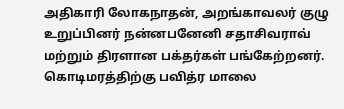அதிகாரி லோகநாதன், அறங்காவலர் குழு உறுப்பினர் நன்னபனேனி சதாசிவராவ் மற்றும் திரளான பக்தர்கள் பங்கேற்றனர். கொடிமரத்திற்கு பவித்ர மாலை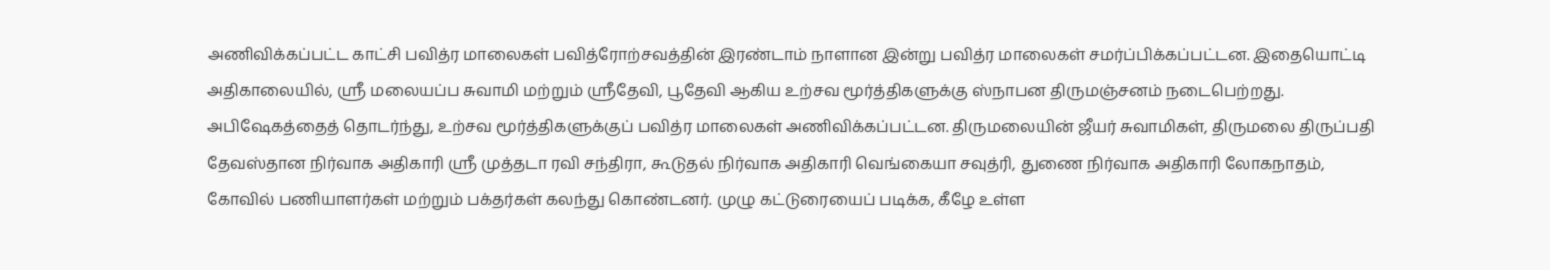அணிவிக்கப்பட்ட காட்சி பவித்ர மாலைகள் பவித்ரோற்சவத்தின் இரண்டாம் நாளான இன்று பவித்ர மாலைகள் சமர்ப்பிக்கப்பட்டன. இதையொட்டி அதிகாலையில், ஸ்ரீ மலையப்ப சுவாமி மற்றும் ஸ்ரீதேவி, பூதேவி ஆகிய உற்சவ மூர்த்திகளுக்கு ஸ்நாபன திருமஞ்சனம் நடைபெற்றது. அபிஷேகத்தைத் தொடர்ந்து, உற்சவ மூர்த்திகளுக்குப் பவித்ர மாலைகள் அணிவிக்கப்பட்டன. திருமலையின் ஜீயர் சுவாமிகள், திருமலை திருப்பதி தேவஸ்தான நிர்வாக அதிகாரி ஸ்ரீ முத்தடா ரவி சந்திரா, கூடுதல் நிர்வாக அதிகாரி வெங்கையா சவுத்ரி, துணை நிர்வாக அதிகாரி லோகநாதம், கோவில் பணியாளர்கள் மற்றும் பக்தர்கள் கலந்து கொண்டனர். முழு கட்டுரையைப் படிக்க, கீழே உள்ள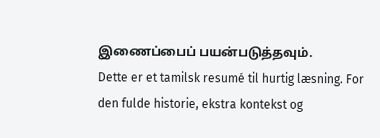இணைப்பைப் பயன்படுத்தவும்.
Dette er et tamilsk resumé til hurtig læsning. For den fulde historie, ekstra kontekst og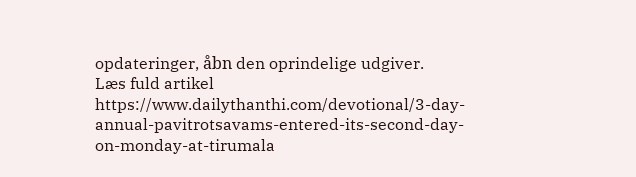opdateringer, åbn den oprindelige udgiver.
Læs fuld artikel
https://www.dailythanthi.com/devotional/3-day-annual-pavitrotsavams-entered-its-second-day-on-monday-at-tirumala